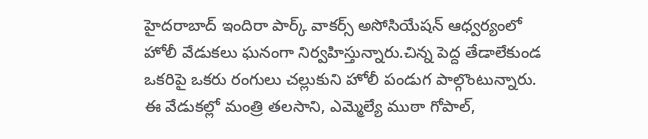హైదరాబాద్ ఇందిరా పార్క్ వాకర్స్ అసోసియేషన్ ఆధ్వర్యంలో హోలీ వేడుకలు ఘనంగా నిర్వహిస్తున్నారు.చిన్న పెద్ద తేడాలేకుండ ఒకరిపై ఒకరు రంగులు చల్లుకుని హోలీ పండుగ పాల్గొంటున్నారు.
ఈ వేడుకల్లో మంత్రి తలసాని, ఎమ్మెల్యే ముఠా గోపాల్,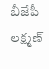బీజేపీ లక్ష్మణ్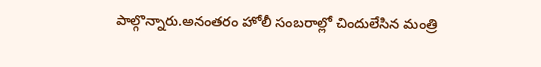పాల్గొన్నారు.అనంతరం హోలీ సంబరాల్లో చిందులేసిన మంత్రి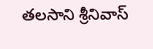తలసాని శ్రీనివాస్